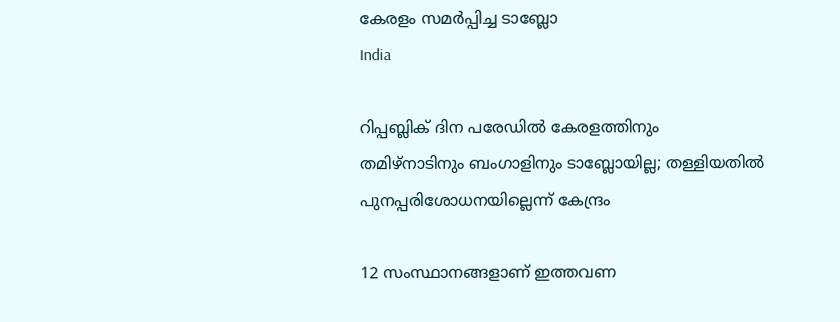കേരളം സമര്‍പ്പിച്ച ടാബ്ലോ
India

റിപ്പബ്ലിക് ദിന പരേഡില്‍ കേരളത്തിനും തമിഴ്‌നാടിനും ബംഗാളിനും ടാബ്ലോയില്ല; തള്ളിയതില്‍ പുനപ്പരിശോധനയില്ലെന്ന് കേന്ദ്രം

12 സംസ്ഥാനങ്ങളാണ് ഇത്തവണ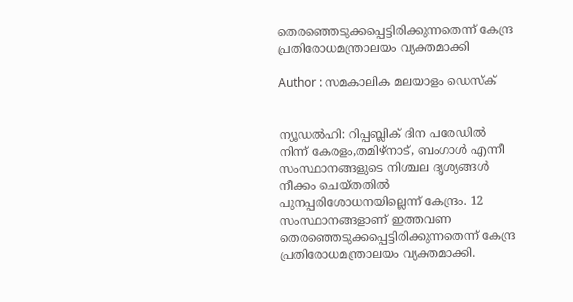തെരഞ്ഞെടുക്കപ്പെട്ടിരിക്കുന്നതെന്ന് കേന്ദ്ര പ്രതിരോധമന്ത്രാലയം വ്യക്തമാക്കി

Author : സമകാലിക മലയാളം ഡെസ്ക്


ന്യൂഡല്‍ഹി: റിപ്പബ്ലിക് ദിന പരേഡില്‍ നിന്ന് കേരളം,തമിഴ്‌നാട്, ബംഗാള്‍ എന്നീ സംസ്ഥാനങ്ങളുടെ നിശ്ചല ദൃശ്യങ്ങള്‍ നീക്കം ചെയ്തതില്‍ പുനപ്പരിശോധനയില്ലെന്ന് കേന്ദ്രം. 12 സംസ്ഥാനങ്ങളാണ് ഇത്തവണ തെരഞ്ഞെടുക്കപ്പെട്ടിരിക്കുന്നതെന്ന് കേന്ദ്ര പ്രതിരോധമന്ത്രാലയം വ്യക്തമാക്കി.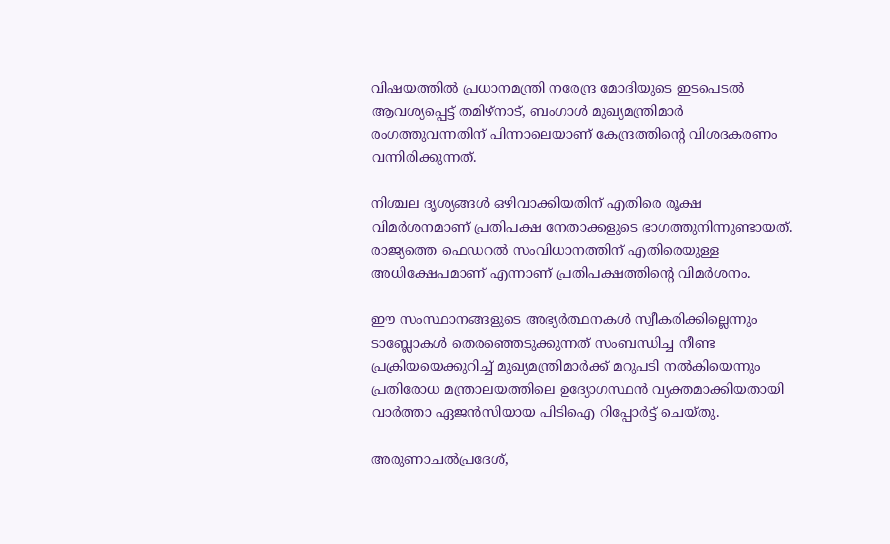വിഷയത്തില്‍ പ്രധാനമന്ത്രി നരേന്ദ്ര മോദിയുടെ ഇടപെടല്‍ ആവശ്യപ്പെട്ട് തമിഴ്‌നാട്, ബംഗാള്‍ മുഖ്യമന്ത്രിമാര്‍ രംഗത്തുവന്നതിന് പിന്നാലെയാണ് കേന്ദ്രത്തിന്റെ വിശദകരണം വന്നിരിക്കുന്നത്.

നിശ്ചല ദൃശ്യങ്ങള്‍ ഒഴിവാക്കിയതിന് എതിരെ രൂക്ഷ വിമര്‍ശനമാണ് പ്രതിപക്ഷ നേതാക്കളുടെ ഭാഗത്തുനിന്നുണ്ടായത്. രാജ്യത്തെ ഫെഡറല്‍ സംവിധാനത്തിന് എതിരെയുള്ള അധിക്ഷേപമാണ് എന്നാണ് പ്രതിപക്ഷത്തിന്റെ വിമര്‍ശനം.

ഈ സംസ്ഥാനങ്ങളുടെ അഭ്യര്‍ത്ഥനകള്‍ സ്വീകരിക്കില്ലെന്നും ടാബ്ലോകള്‍ തെരഞ്ഞെടുക്കുന്നത് സംബന്ധിച്ച നീണ്ട പ്രക്രിയയെക്കുറിച്ച് മുഖ്യമന്ത്രിമാര്‍ക്ക് മറുപടി നല്‍കിയെന്നും പ്രതിരോധ മന്ത്രാലയത്തിലെ ഉദ്യോഗസ്ഥന്‍ വ്യക്തമാക്കിയതായി വാര്‍ത്താ ഏജന്‍സിയായ പിടിഐ റിപ്പോര്‍ട്ട് ചെയ്തു.

അരുണാചല്‍പ്രദേശ്,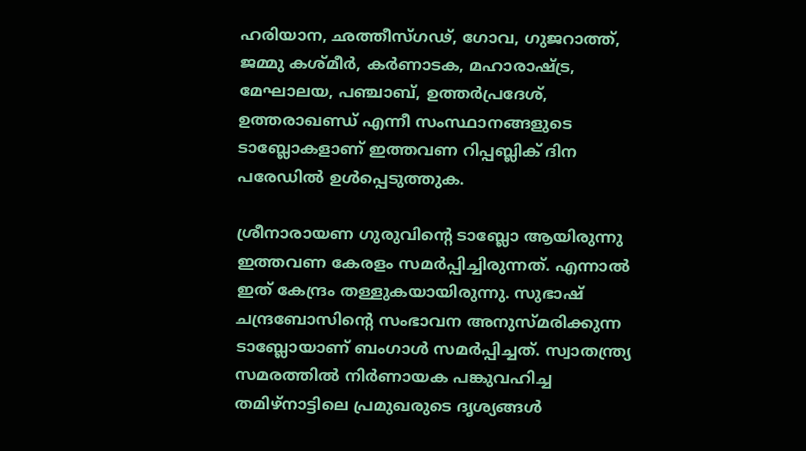ഹരിയാന, ഛത്തീസ്ഗഢ്, ഗോവ, ഗുജറാത്ത്, ജമ്മു കശ്മീര്‍, കര്‍ണാടക, മഹാരാഷ്ട്ര, മേഘാലയ, പഞ്ചാബ്, ഉത്തര്‍പ്രദേശ്, ഉത്തരാഖണ്ഡ് എന്നീ സംസ്ഥാനങ്ങളുടെ ടാബ്ലോകളാണ് ഇത്തവണ റിപ്പബ്ലിക് ദിന പരേഡില്‍ ഉള്‍പ്പെടുത്തുക.

ശ്രീനാരായണ ഗുരുവിന്റെ ടാബ്ലോ ആയിരുന്നു ഇത്തവണ കേരളം സമര്‍പ്പിച്ചിരുന്നത്. എന്നാല്‍ ഇത് കേന്ദ്രം തള്ളുകയായിരുന്നു. സുഭാഷ് ചന്ദ്രബോസിന്റെ സംഭാവന അനുസ്മരിക്കുന്ന ടാബ്ലോയാണ് ബംഗാള്‍ സമര്‍പ്പിച്ചത്. സ്വാതന്ത്ര്യ സമരത്തില്‍ നിര്‍ണായക പങ്കുവഹിച്ച തമിഴ്‌നാട്ടിലെ പ്രമുഖരുടെ ദൃശ്യങ്ങള്‍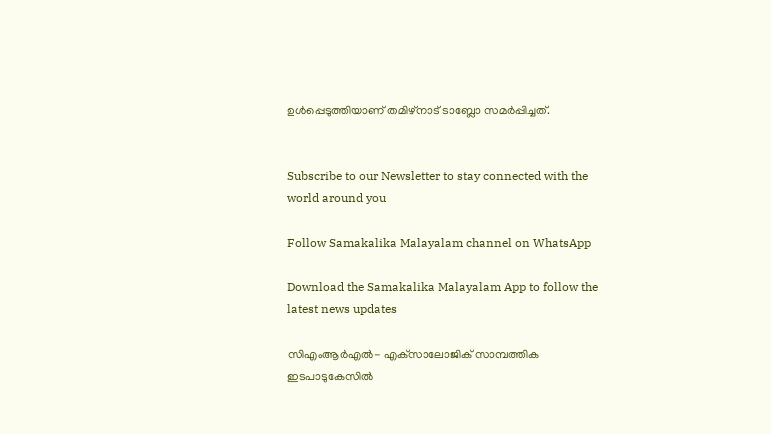ഉള്‍പ്പെടുത്തിയാണ് തമിഴ്‌നാട് ടാബ്ലോ സമര്‍പ്പിച്ചത്.


Subscribe to our Newsletter to stay connected with the world around you

Follow Samakalika Malayalam channel on WhatsApp

Download the Samakalika Malayalam App to follow the latest news updates

സിഎംആര്‍എല്‍- എക്‌സാലോജിക് സാമ്പത്തിക ഇടപാടുകേസില്‍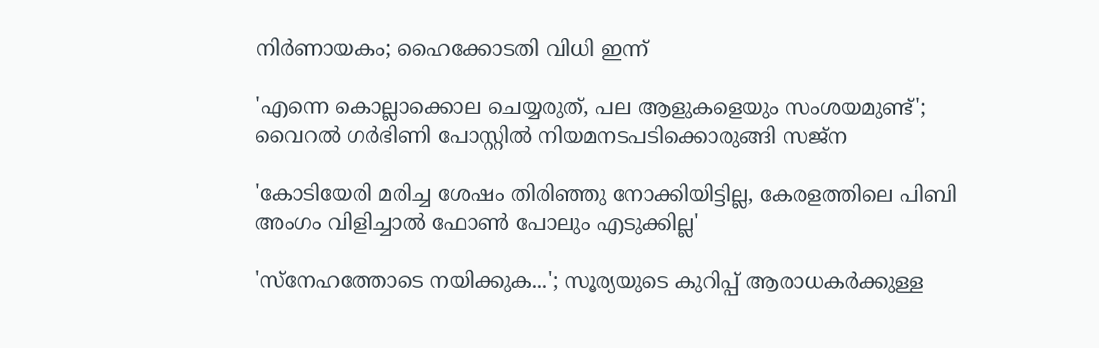നിര്‍ണായകം; ഹൈക്കോടതി വിധി ഇന്ന്

'എന്നെ കൊല്ലാക്കൊല ചെയ്യരുത്, പല ആളുകളെയും സംശയമുണ്ട്'; വൈറൽ ഗർഭിണി പോസ്റ്റിൽ നിയമനടപടിക്കൊരുങ്ങി സജ്ന

'കോടിയേരി മരിച്ച ശേഷം തിരിഞ്ഞു നോക്കിയിട്ടില്ല, കേരളത്തിലെ പിബി അംഗം വിളിച്ചാല്‍ ഫോണ്‍ പോലും എടുക്കില്ല'

'സ്നേഹത്തോടെ നയിക്കുക...'; സൂര്യയുടെ കുറിപ്പ് ആരാധകർക്കുള്ള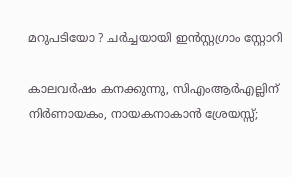മറുപടിയോ ? ചർച്ചയായി ഇൻസ്റ്റഗ്രാം സ്റ്റോറി

കാലവർഷം കനക്കുന്നു, സിഎംആർഎല്ലിന് നിർണായകം, നായകനാകാൻ ശ്രേയസ്സ്;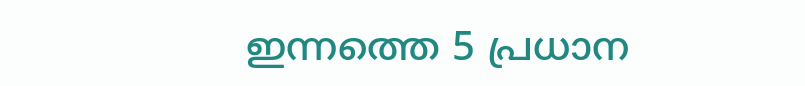ഇന്നത്തെ 5 പ്രധാന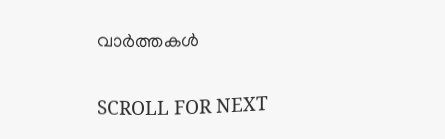വാർത്തകൾ

SCROLL FOR NEXT